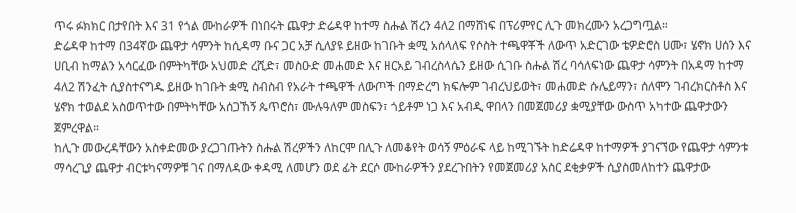ጥሩ ፉክክር በታየበት እና 31 የጎል ሙከራዎች በነበሩት ጨዋታ ድሬዳዋ ከተማ ስሑል ሽረን 4ለ2 በማሸነፍ በፕሪምየር ሊጉ መክረሙን አረጋግጧል።
ድሬዳዋ ከተማ በ34ኛው ጨዋታ ሳምንት ከሲዳማ ቡና ጋር አቻ ሲለያዩ ይዘው ከገቡት ቋሚ አሰላለፍ የሶስት ተጫዋቾች ለውጥ አድርገው ቴዎድሮስ ሀሙ፣ ሄኖክ ሀሰን እና ሀቢብ ከማልን አሳርፈው በምትካቸው አህመድ ረሺድ፣ መስዑድ መሐመድ እና ዘርአይ ገብረስላሴን ይዘው ሲገቡ ስሑል ሽረ ባሳለፍነው ጨዋታ ሳምንት በአዳማ ከተማ 4ለ2 ሽንፈት ሲያስተናግዱ ይዘው ከገቡት ቋሚ ስብስብ የአራት ተጫዋች ለውጦች በማድረግ ክፍሎም ገብረህይወት፣ መሐመድ ሱሌይማን፣ ሰለሞን ገብረክርስቶስ እና ሄኖክ ተወልደ አስወጥተው በምትካቸው አሰጋኸኝ ጴጥሮስ፣ ሙሉዓለም መስፍን፣ ጎይቶም ነጋ እና አብዲ ዋበላን በመጀመሪያ ቋሚያቸው ውስጥ አካተው ጨዋታውን ጀምረዋል።
ከሊጉ መውረዳቸውን አስቀድመው ያረጋገጡትን ስሑል ሽረዎችን ለከርሞ በሊጉ ለመቆየት ወሳኝ ምዕራፍ ላይ ከሚገኙት ከድሬዳዋ ከተማዎች ያገናኘው የጨዋታ ሳምንቱ ማሳረጊያ ጨዋታ ብርቱካናማዎቹ ገና በማለዳው ቀዳሚ ለመሆን ወደ ፊት ደርሶ ሙከራዎችን ያደረጉበትን የመጀመሪያ አስር ደቂቃዎች ሲያስመለከተን ጨዋታው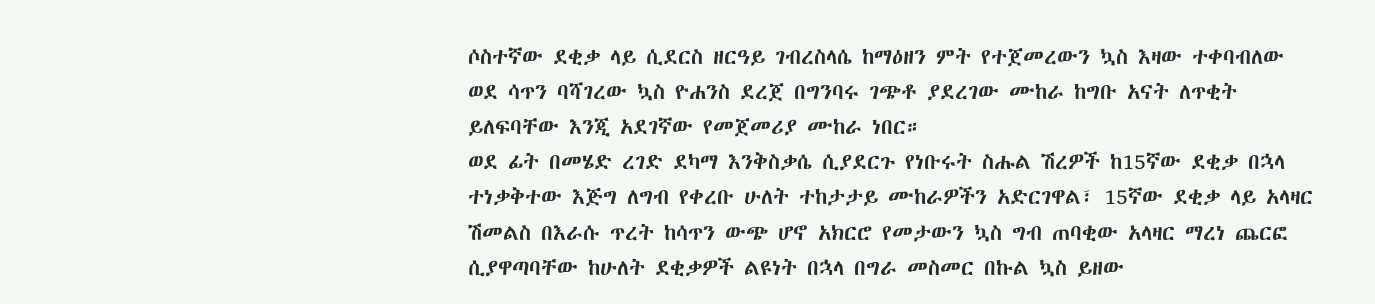ሶስተኛው ደቂቃ ላይ ሲደርስ ዘርዓይ ገብረስላሴ ከማዕዘን ምት የተጀመረውን ኳስ እዛው ተቀባብለው ወደ ሳጥን ባሻገረው ኳስ ዮሐንስ ደረጀ በግንባሩ ገጭቶ ያደረገው ሙከራ ከግቡ አናት ለጥቂት ይለፍባቸው እንጂ አደገኛው የመጀመሪያ ሙከራ ነበር።
ወደ ፊት በመሄድ ረገድ ደካማ እንቅስቃሴ ሲያደርጉ የነቡሩት ስሑል ሽረዎች ከ15ኛው ደቂቃ በኋላ ተነቃቅተው እጅግ ለግብ የቀረቡ ሁለት ተከታታይ ሙከራዎችን አድርገዋል፣ 15ኛው ደቂቃ ላይ አላዛር ሽመልስ በእራሱ ጥረት ከሳጥን ውጭ ሆኖ አክርሮ የመታውን ኳስ ግብ ጠባቂው አላዛር ማረነ ጨርፎ ሲያዋጣባቸው ከሁለት ደቂቃዎች ልዩነት በኋላ በግራ መስመር በኩል ኳስ ይዘው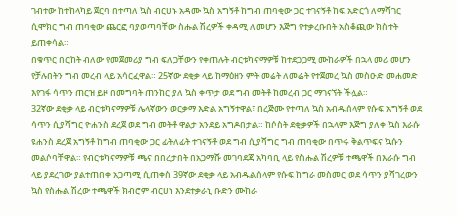ገብተው ከተከላካይ ጀርባ በተጣለ ኳስ ብርሀኑ አዳሙ ኳስ አግኝቶ ከግብ ጠባቂው ጋር ተገናኝቶ ከፍ አድርጎ ለማሻገር ሲሞክር ግብ ጠባቂው ጨርፎ ባያወጣባቸው ስሑል ሽረዎች ቀዳሚ ለመሆን እጅግ የተቃረቡበት አስቆጪው ክስተት ይጠቀሳል።
በቁጥር በርከት ብለው የመጀመሪያ ግብ ፍለጋቸውን የቀጠሉት ብርቱካናማዎቹ ከተደጋጋሚ ሙከራዎች በኋላ መሪ መሆን የቻሉበትን ግብ መረብ ላይ አሳርፈዋል። 25ኛው ደቂቃ ላይ ከማዕዘን ምት መሬት ለመሬት የተጀመረ ኳስ መስዑድ መሐመድ እየገፋ ሳጥን ጠርዝ ይዞ በመግባት ጠንከር ያለ ኳስ ቀጥታ ወደ ግብ መትቶ ከመረብ ጋር ማገናኘት ችሏል።
32ኛው ደቂቃ ላይ ብርቱካናማዎቹ ሌላኛውን ወርቃማ እድል አግኝተዋል፣ በረጅሙ የተጣለ ኳስ አብዱሰላም የሱፍ አግኝቶ ወደ ሳጥን ሲያሻግር ዮሐንስ ደረጀ ወደ ግብ መትቶ ዋልታ አንደይ አግዶበታል። ከሶስት ደቂቃዎች በኋላም እጅግ ያለቀ ኳስ እራሱ ዩሐንስ ደረጀ አግኝቶ ከግብ ጠባቂው ጋር ፊትለፊት ተገናኝቶ ወደ ግብ ሲያሻግር ግብ ጠባቂው በጥሩ ቅልጥፍና ኳሱን መልሶባቸዋል። የብርቱካናማዎቹ ጫና በበረታበት በአጋማሹ መገባደጃ አካባቢ ላይ የስሑል ሽረዎቹ ተጫዋች በእራሱ ግብ ላይ ያደረገው ያልተጠበቀ አጋጣሚ ሲጠቀስ 39ኛው ደቂቃ ላይ አብዱልሰላም የሱፍ ከግራ መስመር ወደ ሳጥን ያሻገረውን ኳስ የስሑል ሽረው ተጫዋች ክብሮም ብርሀነ እንደተቃራኒ ቡድን ሙከራ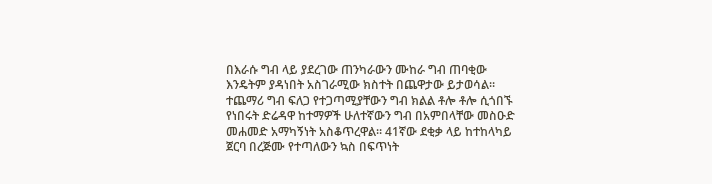በእራሱ ግብ ላይ ያደረገው ጠንካራውን ሙከራ ግብ ጠባቂው እንዴትም ያዳነበት አስገራሚው ክስተት በጨዋታው ይታወሳል።
ተጨማሪ ግብ ፍለጋ የተጋጣሚያቸውን ግብ ክልል ቶሎ ቶሎ ሲጎበኙ የነበሩት ድሬዳዋ ከተማዎች ሁለተኛውን ግብ በአምበላቸው መስዑድ መሐመድ አማካኝነት አስቆጥረዋል። 41ኛው ደቂቃ ላይ ከተከላካይ ጀርባ በረጅሙ የተጣለውን ኳስ በፍጥነት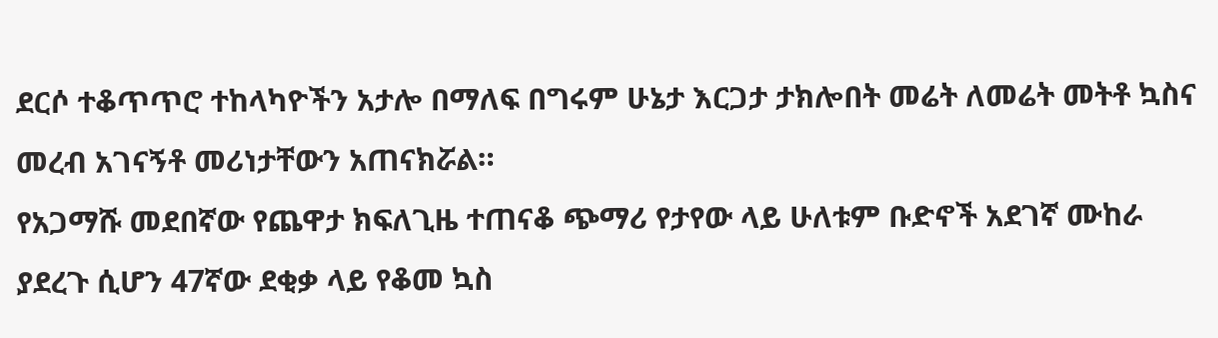ደርሶ ተቆጥጥሮ ተከላካዮችን አታሎ በማለፍ በግሩም ሁኔታ እርጋታ ታክሎበት መሬት ለመሬት መትቶ ኳስና መረብ አገናኝቶ መሪነታቸውን አጠናክሯል።
የአጋማሹ መደበኛው የጨዋታ ክፍለጊዜ ተጠናቆ ጭማሪ የታየው ላይ ሁለቱም ቡድኖች አደገኛ ሙከራ ያደረጉ ሲሆን 47ኛው ደቂቃ ላይ የቆመ ኳስ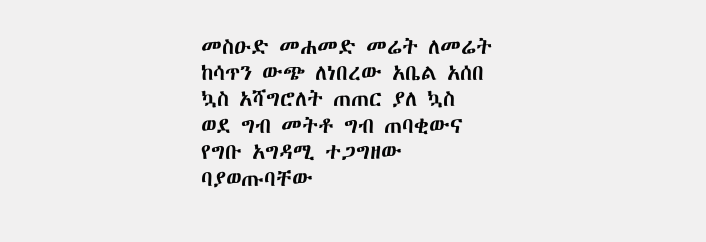መስዑድ መሐመድ መሬት ለመሬት ከሳጥን ውጭ ለነበረው አቤል አሰበ ኳስ አሻግሮለት ጠጠር ያለ ኳስ ወደ ግብ መትቶ ግብ ጠባቂውና የግቡ አግዳሚ ተጋግዘው ባያወጡባቸው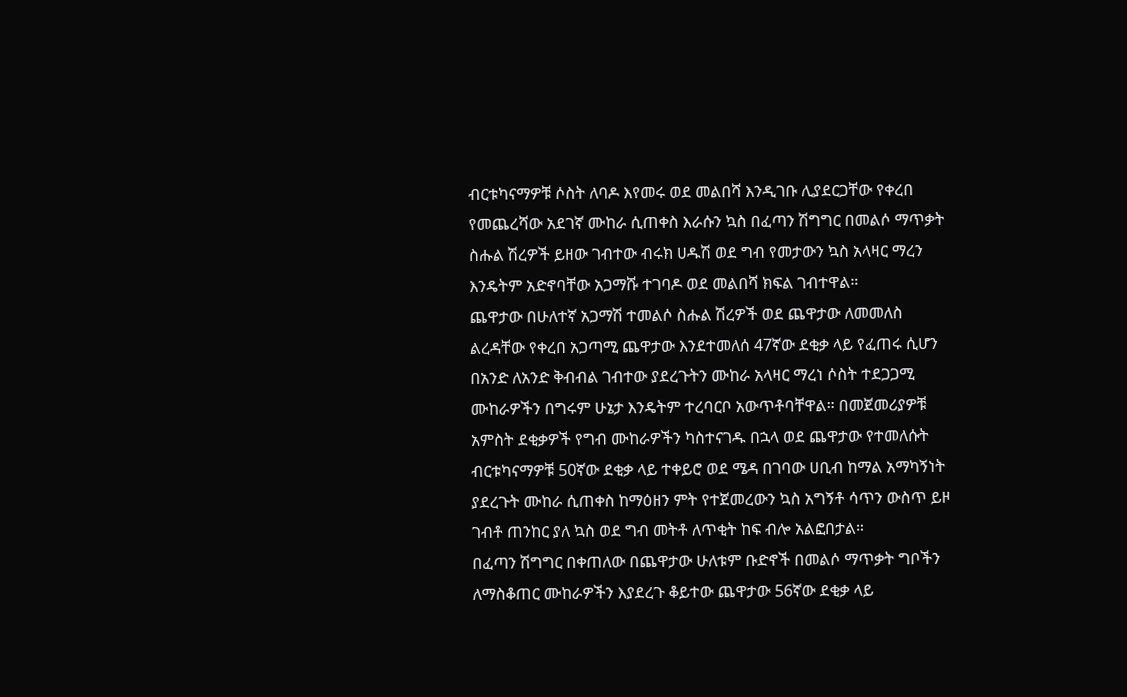ብርቱካናማዎቹ ሶስት ለባዶ እየመሩ ወደ መልበሻ እንዲገቡ ሊያደርጋቸው የቀረበ የመጨረሻው አደገኛ ሙከራ ሲጠቀስ እራሱን ኳስ በፈጣን ሽግግር በመልሶ ማጥቃት ስሑል ሽረዎች ይዘው ገብተው ብሩክ ሀዱሽ ወደ ግብ የመታውን ኳስ አላዛር ማረን እንዴትም አድኖባቸው አጋማሹ ተገባዶ ወደ መልበሻ ክፍል ገብተዋል።
ጨዋታው በሁለተኛ አጋማሽ ተመልሶ ስሑል ሽረዎች ወደ ጨዋታው ለመመለስ ልረዳቸው የቀረበ አጋጣሚ ጨዋታው እንደተመለሰ 47ኛው ደቂቃ ላይ የፈጠሩ ሲሆን በአንድ ለአንድ ቅብብል ገብተው ያደረጉትን ሙከራ አላዛር ማረነ ሶስት ተደጋጋሚ ሙከራዎችን በግሩም ሁኔታ እንዴትም ተረባርቦ አውጥቶባቸዋል። በመጀመሪያዎቹ አምስት ደቂቃዎች የግብ ሙከራዎችን ካስተናገዱ በኋላ ወደ ጨዋታው የተመለሱት ብርቱካናማዎቹ 50ኛው ደቂቃ ላይ ተቀይሮ ወደ ሜዳ በገባው ሀቢብ ከማል አማካኝነት ያደረጉት ሙከራ ሲጠቀስ ከማዕዘን ምት የተጀመረውን ኳስ አግኝቶ ሳጥን ውስጥ ይዞ ገብቶ ጠንከር ያለ ኳስ ወደ ግብ መትቶ ለጥቂት ከፍ ብሎ አልፎበታል።
በፈጣን ሽግግር በቀጠለው በጨዋታው ሁለቱም ቡድኖች በመልሶ ማጥቃት ግቦችን ለማስቆጠር ሙከራዎችን እያደረጉ ቆይተው ጨዋታው 56ኛው ደቂቃ ላይ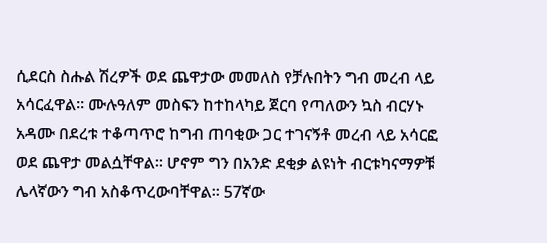ሲደርስ ስሑል ሽረዎች ወደ ጨዋታው መመለስ የቻሉበትን ግብ መረብ ላይ አሳርፈዋል። ሙሉዓለም መስፍን ከተከላካይ ጀርባ የጣለውን ኳስ ብርሃኑ አዳሙ በደረቱ ተቆጣጥሮ ከግብ ጠባቂው ጋር ተገናኝቶ መረብ ላይ አሳርፎ ወደ ጨዋታ መልሷቸዋል። ሆኖም ግን በአንድ ደቂቃ ልዩነት ብርቱካናማዎቹ ሌላኛውን ግብ አስቆጥረውባቸዋል። 57ኛው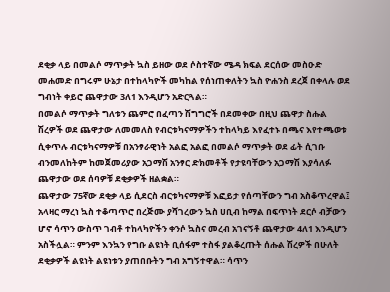ደቂቃ ላይ በመልሶ ማጥቃት ኳስ ይዘው ወደ ሶስተኛው ሜዳ ክፍል ደርሰው መስዑድ መሐመድ በግሩም ሁኔታ በተከላካዮች መካከል የሰነጠቀለትን ኳስ ዮሐንስ ደረጀ በቀላሉ ወደ ግብነት ቀይሮ ጨዋታው 3ለ1 እንዲሆን አድርጓል።
በመልሶ ማጥቃት ግለቱን ጨምሮ በፈጣን ሽግግሮች በደመቀው በዚህ ጨዋታ ስሑል ሽረዎች ወደ ጨዋታው ለመመለስ የብርቱካናማዎችን ተከላካይ እየፈተኑ በጫና እየተጫወቱ ሲቀጥሉ ብርቱካናማዎቹ በአንፃራዊነት አልፎ አልፎ በመልሶ ማጥቃት ወደ ፊት ሲገቡ ብንመለከትም ከመጀመሪያው አጋማሽ አንፃር ድክመቶች የታዩባቸውን አጋማሽ እያሳለፉ ጨዋታው ወደ ሰባዎቹ ደቂቃዎች ዘልቋል።
ጨዋታው 75ኛው ደቂቃ ላይ ሲደርስ ብርቱካናማዎቹ እፎይታ የሰጣቸውን ግብ አስቆጥረዋል፤ አላዛር ማረነ ኳስ ተቆጣጥሮ በረጅሙ ያሻገረውን ኳስ ሀቢብ ከማል በፍጥነት ደርሶ ብቻውን ሆኖ ሳጥን ውስጥ ገብቶ ተከላካዮችን ቀንሶ ኳስና መረብ አገናኝቶ ጨዋታው 4ለ1 እንዲሆን አስችሏል። ምንም እንኳን የግቡ ልዩነት ቢሰፋም ተስፋ ያልቆረጡት ሰሑል ሽረዎች በሁለት ደቂቃዎች ልዩነት ልዩነቱን ያጠበቡትን ግብ አግኝተዋል። ሳጥን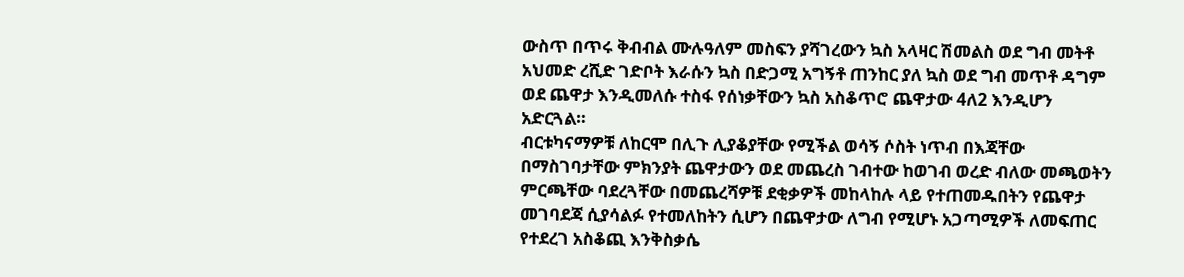ውስጥ በጥሩ ቅብብል ሙሉዓለም መስፍን ያሻገረውን ኳስ አላዛር ሽመልስ ወደ ግብ መትቶ አህመድ ረሺድ ገድቦት እራሱን ኳስ በድጋሚ አግኝቶ ጠንከር ያለ ኳስ ወደ ግብ መጥቶ ዳግም ወደ ጨዋታ እንዲመለሱ ተስፋ የሰነቃቸውን ኳስ አስቆጥሮ ጨዋታው 4ለ2 እንዲሆን አድርጓል።
ብርቱካናማዎቹ ለከርሞ በሊጉ ሊያቆያቸው የሚችል ወሳኝ ሶስት ነጥብ በእጃቸው በማስገባታቸው ምክንያት ጨዋታውን ወደ መጨረስ ገብተው ከወገብ ወረድ ብለው መጫወትን ምርጫቸው ባደረጓቸው በመጨረሻዎቹ ደቂቃዎች መከላከሉ ላይ የተጠመዱበትን የጨዋታ መገባደጃ ሲያሳልፉ የተመለከትን ሲሆን በጨዋታው ለግብ የሚሆኑ አጋጣሚዎች ለመፍጠር የተደረገ አስቆጪ እንቅስቃሴ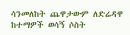ሳንመለከት ጨዋታውም ለድሬዳዋ ከተማዎች ወሳኝ ሶስት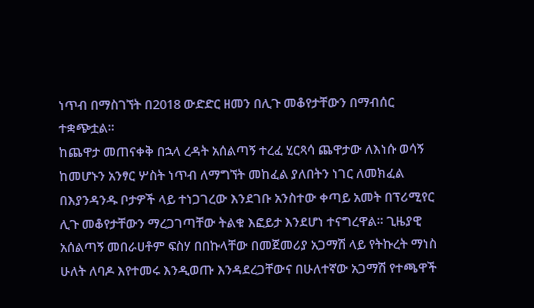ነጥብ በማስገኘት በ2018 ውድድር ዘመን በሊጉ መቆየታቸውን በማብሰር ተቋጭቷል።
ከጨዋታ መጠናቀቅ በኋላ ረዳት አሰልጣኝ ተረፈ ሂርጻሳ ጨዋታው ለእነሱ ወሳኝ ከመሆኑን አንፃር ሦስት ነጥብ ለማግኘት መከፈል ያለበትን ነገር ለመክፈል በእያንዳንዱ ቦታዎች ላይ ተነጋገረው እንደገቡ አንስተው ቀጣይ አመት በፕሪሚየር ሊጉ መቆየታቸውን ማረጋገጣቸው ትልቁ እፎይታ እንደሆነ ተናግረዋል። ጊዜያዊ አሰልጣኝ መበራሀቶም ፍስሃ በበኩላቸው በመጀመሪያ አጋማሽ ላይ የትኩረት ማነስ ሁለት ለባዶ እየተመሩ እንዲወጡ እንዳደረጋቸውና በሁለተኛው አጋማሽ የተጫዋች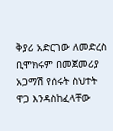ቅያሪ አድርገው ለመድረስ ቢሞክሩም በመጀመሪያ አጋማሽ የሰሩት ስህተት ዋጋ እንዳስከፈላቸው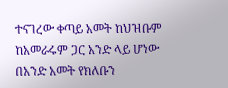ተናገረው ቀጣይ አመት ከህዝቡም ከአመራሩም ጋር አንድ ላይ ሆነው በአንድ አመት የክለቡን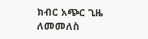ክብር አጭር ጊዜ ለመመለስ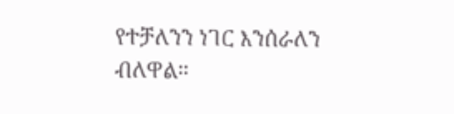የተቻለንን ነገር እንሰራለን ብለዋል።